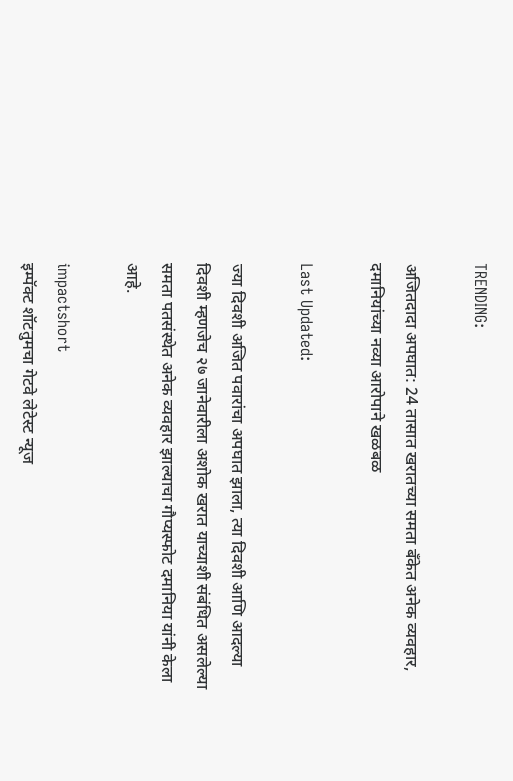TRENDING:

अजितदादा अपघात: 24 तासात खरातच्या समता बँकेत अनेक व्यवहार, दमानियांच्या नव्या आरोपाने खळबळ

Last Updated:

ज्या दिवशी अजित पवारांचा अपघात झाला, त्या दिवशी आणि आदल्या दिवशी म्हणजेच २७ जानेवारीला अशोक खरात याच्याशी संबंधित असलेल्या समता पतसंस्थेत अनेक व्यवहार झाल्याचा गौप्यस्फोट दमानिया यांनी केला आहे.

impactshort
इम्पॅक्ट शॉटतुमचा गेटवे लेटेस्ट न्यूज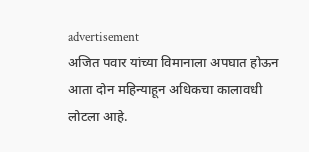advertisement
अजित पवार यांच्या विमानाला अपघात होऊन आता दोन महिन्याहून अधिकचा कालावधी लोटला आहे.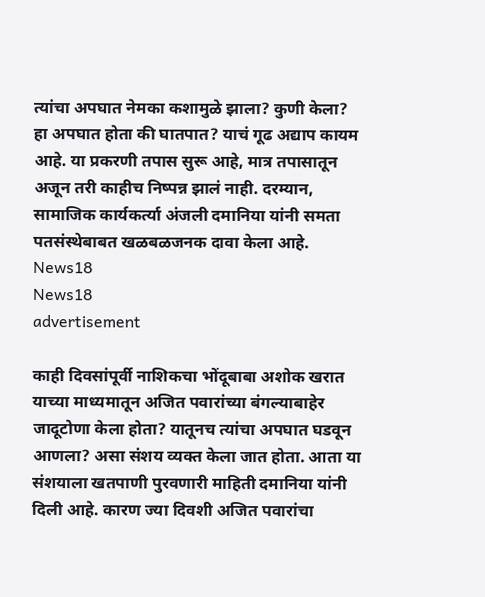त्यांचा अपघात नेमका कशामुळे झाला? कुणी केला? हा अपघात होता की घातपात? याचं गूढ अद्याप कायम आहे. या प्रकरणी तपास सुरू आहे, मात्र तपासातून अजून तरी काहीच निष्पन्न झालं नाही. दरम्यान, सामाजिक कार्यकर्त्या अंजली दमानिया यांनी समता पतसंस्थेबाबत खळबळजनक दावा केला आहे.
News18
News18
advertisement

काही दिवसांपूर्वी नाशिकचा भोंदूबाबा अशोक खरात याच्या माध्यमातून अजित पवारांच्या बंगल्याबाहेर जादूटोणा केला होता? यातूनच त्यांचा अपघात घडवून आणला? असा संशय व्यक्त केला जात होता. आता या संशयाला खतपाणी पुरवणारी माहिती दमानिया यांनी दिली आहे. कारण ज्या दिवशी अजित पवारांचा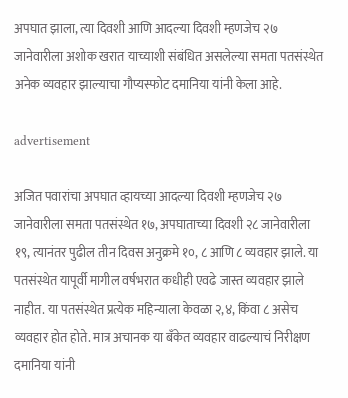अपघात झाला, त्या दिवशी आणि आदल्या दिवशी म्हणजेच २७ जानेवारीला अशोक खरात याच्याशी संबंधित असलेल्या समता पतसंस्थेत अनेक व्यवहार झाल्याचा गौप्यस्फोट दमानिया यांनी केला आहे.

advertisement

अजित पवारांचा अपघात व्हायच्या आदल्या दिवशी म्हणजेच २७ जानेवारीला समता पतसंस्थेत १७, अपघाताच्या दिवशी २८ जानेवारीला १९, त्यानंतर पुढील तीन दिवस अनुक्रमे १०, ८ आणि ८ व्यवहार झाले. या पतसंस्थेत यापूर्वी मागील वर्षभरात कधीही एवढे जास्त व्यवहार झाले नाहीत. या पतसंस्थेत प्रत्येक महिन्याला केवळा २,४, किंवा ८ असेच व्यवहार होत होते. मात्र अचानक या बँकेत व्यवहार वाढल्याचं निरीक्षण दमानिया यांनी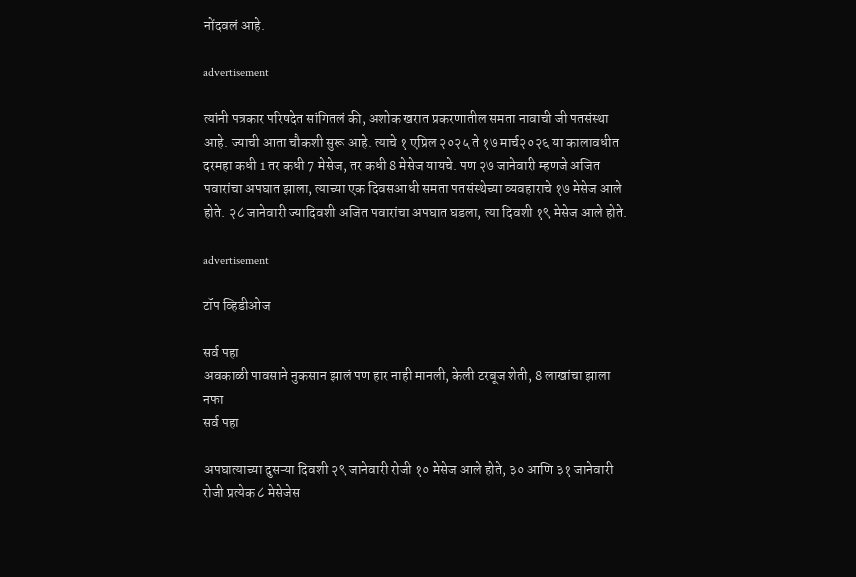नोंदवलं आहे.

advertisement

त्यांनी पत्रकार परिषदेत सांगितलं की, अशोक खरात प्रकरणातील समता नावाची जी पतसंस्था आहे. ज्याची आता चौकशी सुरू आहे. त्याचे १ एप्रिल २०२५ ते १७ मार्च२०२६ या कालावधीत दरमहा कधी 1 तर कधी 7 मेसेज, तर कधी 8 मेसेज यायचे. पण २७ जानेवारी म्हणजे अजित पवारांचा अपघात झाला, त्याच्या एक दिवसआधी समता पतसंस्थेच्या व्यवहाराचे १७ मेसेज आले होते. २८ जानेवारी ज्यादिवशी अजित पवारांचा अपघात घडला, त्या दिवशी १९ मेसेज आले होते.

advertisement

टॉप व्हिडीओज

सर्व पहा
अवकाळी पावसाने नुकसान झालं पण हार नाही मानली, केली टरबूज शेती, 8 लाखांचा झाला नफा
सर्व पहा

अपघात्याच्या दुसऱ्या दिवशी २९ जानेवारी रोजी १० मेसेज आले होते, ३० आणि ३१ जानेवारी रोजी प्रत्येक ८ मेसेजेस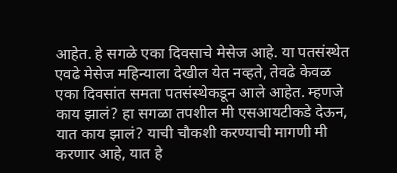आहेत. हे सगळे एका दिवसाचे मेसेज आहे. या पतसंस्थेत एवढे मेसेज महिन्याला देखील येत नव्हते, तेवढे केवळ एका दिवसांत समता पतसंस्थेकडून आले आहेत. म्हणजे काय झालं? हा सगळा तपशील मी एसआयटीकडे देऊन, यात काय झालं? याची चौकशी करण्याची मागणी मी करणार आहे, यात हे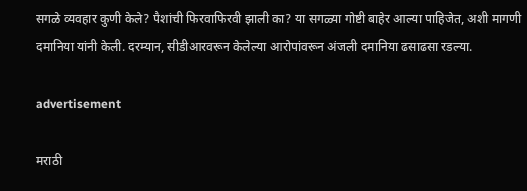सगळे व्यवहार कुणी केले? पैशांची फिरवाफिरवी झाली का? या सगळ्या गोष्टी बाहेर आल्या पाहिजेत, अशी मागणी दमानिया यांनी केली. दरम्यान, सीडीआरवरून केलेल्या आरोपांवरून अंजली दमानिया ढसाढसा रडल्या.

advertisement

मराठी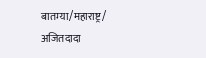बातम्या/महाराष्ट्र/
अजितदादा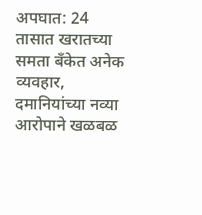अपघात: 24 तासात खरातच्या समता बँकेत अनेक व्यवहार, दमानियांच्या नव्या आरोपाने खळबळ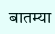बातम्या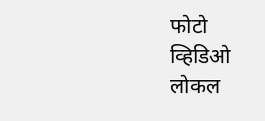फोटो
व्हिडिओ
लोकल